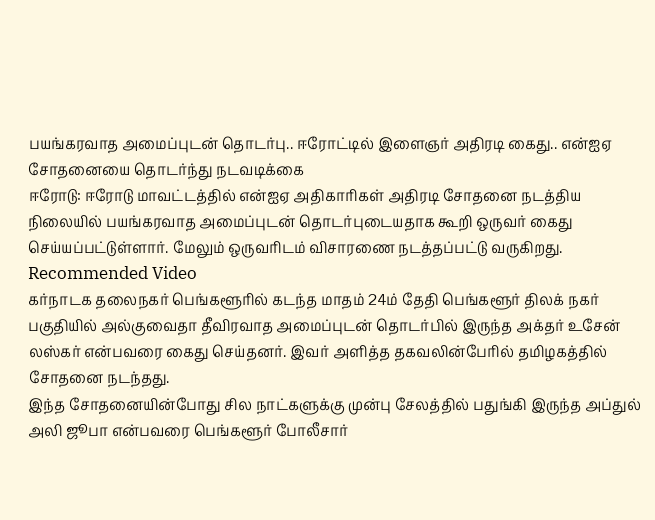பயங்கரவாத அமைப்புடன் தொடர்பு.. ஈரோட்டில் இளைஞர் அதிரடி கைது.. என்ஐஏ சோதனையை தொடர்ந்து நடவடிக்கை
ஈரோடு: ஈரோடு மாவட்டத்தில் என்ஐஏ அதிகாரிகள் அதிரடி சோதனை நடத்திய நிலையில் பயங்கரவாத அமைப்புடன் தொடர்புடையதாக கூறி ஒருவர் கைது செய்யப்பட்டுள்ளார். மேலும் ஒருவரிடம் விசாரணை நடத்தப்பட்டு வருகிறது.
Recommended Video
கர்நாடக தலைநகர் பெங்களூரில் கடந்த மாதம் 24ம் தேதி பெங்களூர் திலக் நகர் பகுதியில் அல்குவைதா தீவிரவாத அமைப்புடன் தொடர்பில் இருந்த அக்தர் உசேன் லஸ்கர் என்பவரை கைது செய்தனர். இவர் அளித்த தகவலின்பேரில் தமிழகத்தில் சோதனை நடந்தது.
இந்த சோதனையின்போது சில நாட்களுக்கு முன்பு சேலத்தில் பதுங்கி இருந்த அப்துல் அலி ஜூபா என்பவரை பெங்களூர் போலீசார்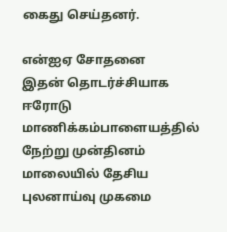கைது செய்தனர்.

என்ஐஏ சோதனை
இதன் தொடர்ச்சியாக ஈரோடு மாணிக்கம்பாளையத்தில் நேற்று முன்தினம் மாலையில் தேசிய புலனாய்வு முகமை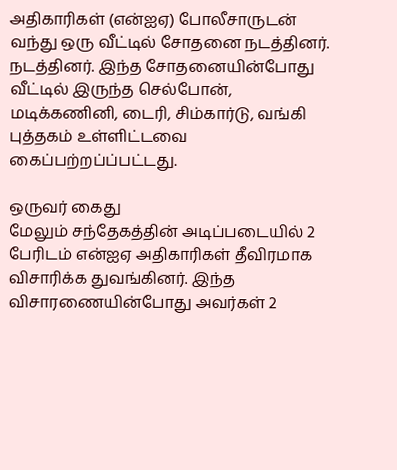அதிகாரிகள் (என்ஐஏ) போலீசாருடன் வந்து ஒரு வீட்டில் சோதனை நடத்தினர். நடத்தினர். இந்த சோதனையின்போது வீட்டில் இருந்த செல்போன், மடிக்கணினி, டைரி, சிம்கார்டு, வங்கி புத்தகம் உள்ளிட்டவை கைப்பற்றப்ப்பட்டது.

ஒருவர் கைது
மேலும் சந்தேகத்தின் அடிப்படையில் 2 பேரிடம் என்ஐஏ அதிகாரிகள் தீவிரமாக விசாரிக்க துவங்கினர். இந்த விசாரணையின்போது அவர்கள் 2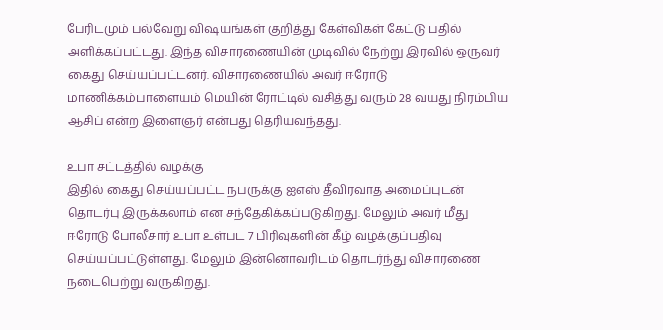பேரிடமும் பல்வேறு விஷயங்கள் குறித்து கேள்விகள் கேட்டு பதில் அளிக்கப்பட்டது. இந்த விசாரணையின் முடிவில் நேற்று இரவில் ஒருவர் கைது செய்யப்பட்டனர். விசாரணையில் அவர் ஈரோடு மாணிக்கம்பாளையம் மெயின் ரோட்டில் வசித்து வரும் 28 வயது நிரம்பிய ஆசிப் என்ற இளைஞர் என்பது தெரியவந்தது.

உபா சட்டத்தில் வழக்கு
இதில் கைது செய்யப்பட்ட நபருக்கு ஐஎஸ் தீவிரவாத அமைப்புடன் தொடர்பு இருக்கலாம் என சந்தேகிக்கப்படுகிறது. மேலும் அவர் மீது ஈரோடு போலீசார் உபா உள்பட 7 பிரிவுகளின் கீழ் வழக்குப்பதிவு செய்யப்பட்டுள்ளது. மேலும் இன்னொவரிடம் தொடர்ந்து விசாரணை நடைபெற்று வருகிறது.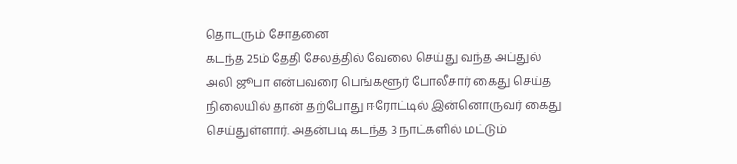தொடரும் சோதனை
கடந்த 25ம் தேதி சேலத்தில் வேலை செய்து வந்த அப்துல் அலி ஜூபா என்பவரை பெங்களூர் போலீசார் கைது செய்த நிலையில் தான் தற்போது ஈரோட்டில் இன்னொருவர் கைது செய்துள்ளார். அதன்படி கடந்த 3 நாட்களில் மட்டும்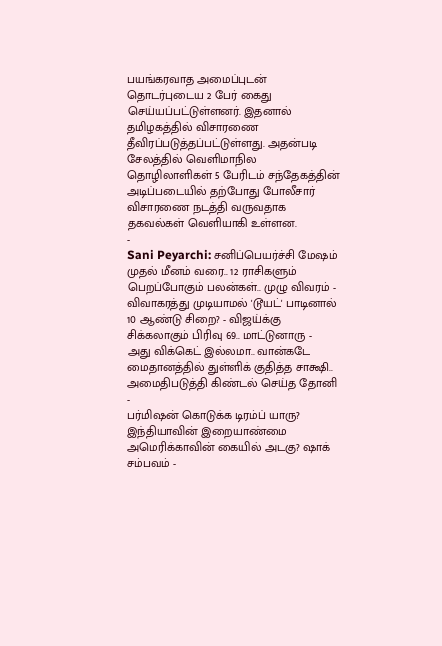பயங்கரவாத அமைப்புடன் தொடர்புடைய 2 பேர் கைது செய்யப்பட்டுள்ளனர். இதனால் தமிழகத்தில் விசாரணை தீவிரப்படுத்தப்பட்டுள்ளது. அதன்படி சேலத்தில் வெளிமாநில தொழிலாளிகள் 5 பேரிடம் சந்தேகத்தின் அடிப்படையில் தற்போது போலீசார் விசாரணை நடத்தி வருவதாக தகவல்கள் வெளியாகி உள்ளன.
-
Sani Peyarchi: சனிப்பெயர்ச்சி மேஷம் முதல் மீனம் வரை.. 12 ராசிகளும் பெறப்போகும் பலன்கள்.. முழு விவரம் -
விவாகரத்து முடியாமல் 'டூயட்' பாடினால் 10 ஆண்டு சிறை? - விஜய்க்கு சிக்கலாகும் பிரிவு 69.. மாட்டுனாரு -
அது விக்கெட் இல்லமா.. வான்கடே மைதானத்தில் துள்ளிக் குதித்த சாக்ஷி.. அமைதிபடுத்தி கிண்டல் செய்த தோனி -
பர்மிஷன் கொடுக்க டிரம்ப் யாரு? இந்தியாவின் இறையாண்மை அமெரிக்காவின் கையில் அடகு? ஷாக் சம்பவம் -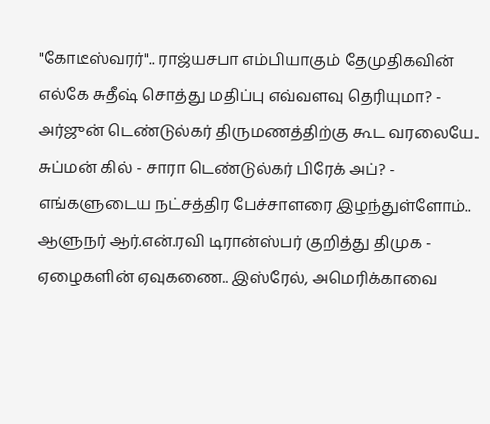"கோடீஸ்வரர்".. ராஜ்யசபா எம்பியாகும் தேமுதிகவின் எல்கே சுதீஷ் சொத்து மதிப்பு எவ்வளவு தெரியுமா? -
அர்ஜுன் டெண்டுல்கர் திருமணத்திற்கு கூட வரலையே.. சுப்மன் கில் - சாரா டெண்டுல்கர் பிரேக் அப்? -
எங்களுடைய நட்சத்திர பேச்சாளரை இழந்துள்ளோம்.. ஆளுநர் ஆர்.என்.ரவி டிரான்ஸ்பர் குறித்து திமுக -
ஏழைகளின் ஏவுகணை.. இஸ்ரேல், அமெரிக்காவை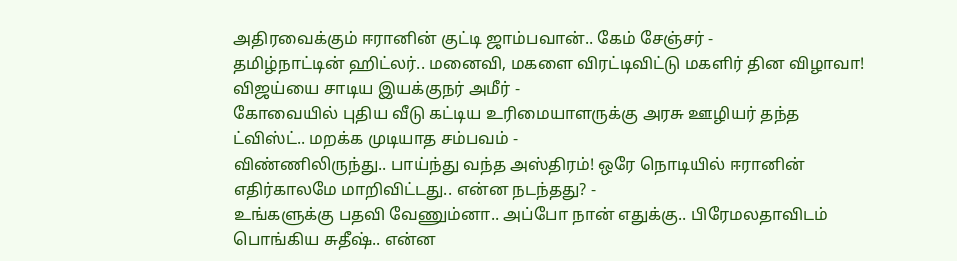அதிரவைக்கும் ஈரானின் குட்டி ஜாம்பவான்.. கேம் சேஞ்சர் -
தமிழ்நாட்டின் ஹிட்லர்.. மனைவி, மகளை விரட்டிவிட்டு மகளிர் தின விழாவா! விஜய்யை சாடிய இயக்குநர் அமீர் -
கோவையில் புதிய வீடு கட்டிய உரிமையாளருக்கு அரசு ஊழியர் தந்த ட்விஸ்ட்.. மறக்க முடியாத சம்பவம் -
விண்ணிலிருந்து.. பாய்ந்து வந்த அஸ்திரம்! ஒரே நொடியில் ஈரானின் எதிர்காலமே மாறிவிட்டது.. என்ன நடந்தது? -
உங்களுக்கு பதவி வேணும்னா.. அப்போ நான் எதுக்கு.. பிரேமலதாவிடம் பொங்கிய சுதீஷ்.. என்ன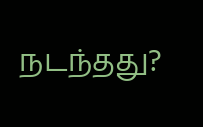நடந்தது?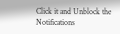Click it and Unblock the Notifications